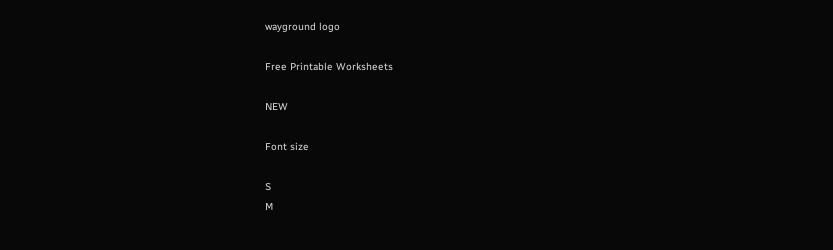wayground logo

Free Printable Worksheets

NEW

Font size

S
M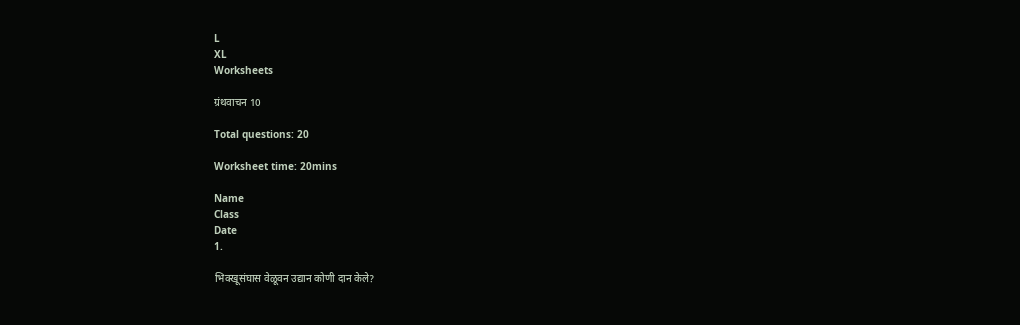L
XL
Worksheets

ग्रंथवाचन 10

Total questions: 20

Worksheet time: 20mins

Name
Class
Date
1.

भिक्खूसंघास वेळूवन उद्यान कोणी दान केले?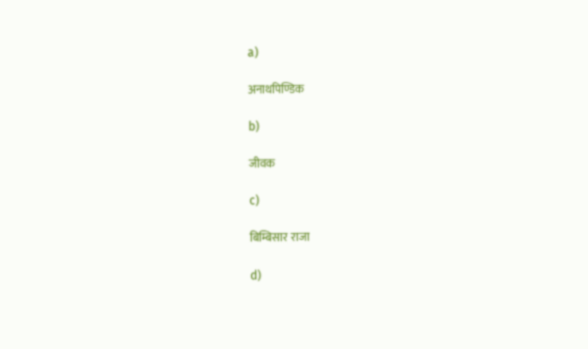a)

अनाथपिण्डिक

b)

जीवक

c)

बिम्बिसार राजा

d)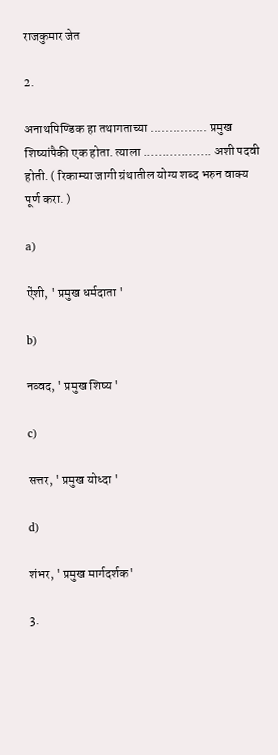राजकुमार जेत

2.

अनाथपिण्डिक हा तथागताच्या ............... प्रमुख शिष्यांपैकी एक होता. त्याला .................. अशी पदवी होती. ( रिकाम्या जागी ग्रंथातील योग्य शब्द भरुन वाक्य पूर्ण करा. )

a)

ऐंशी, ' प्रमुख धर्मदाता '

b)

नव्वद, ' प्रमुख शिष्य '

c)

सत्तर, ' प्रमुख योध्दा '

d)

शंभर, ' प्रमुख मार्गदर्शक'

3.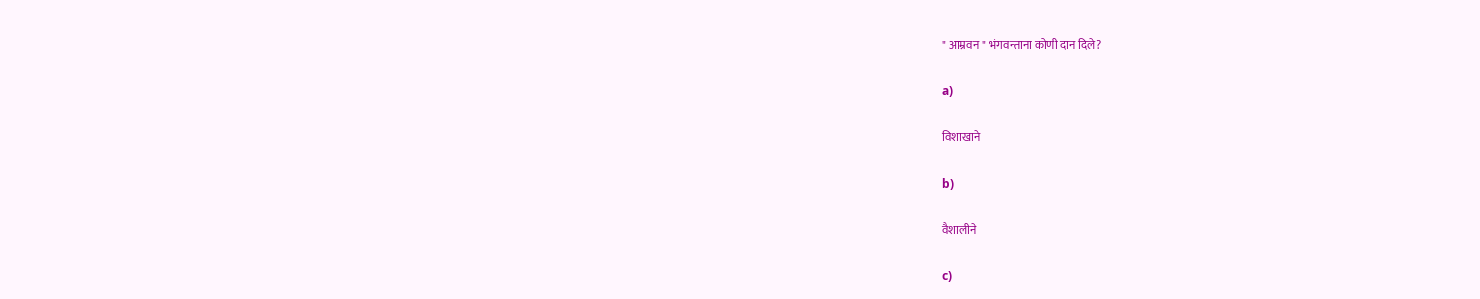" आम्रवन " भंगवन्ताना कोणी दान दिले?

a)

विशाखाने

b)

वैशालीने

c)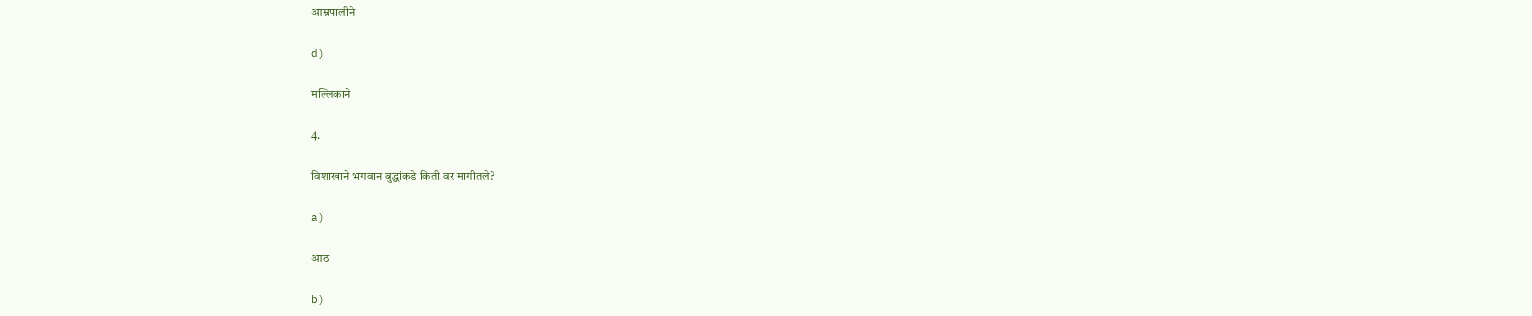आम्रपालीने

d)

मल्लिकाने

4.

विशाखाने भगवान बुद्धांकडे किती वर मागीतले?

a)

आठ

b)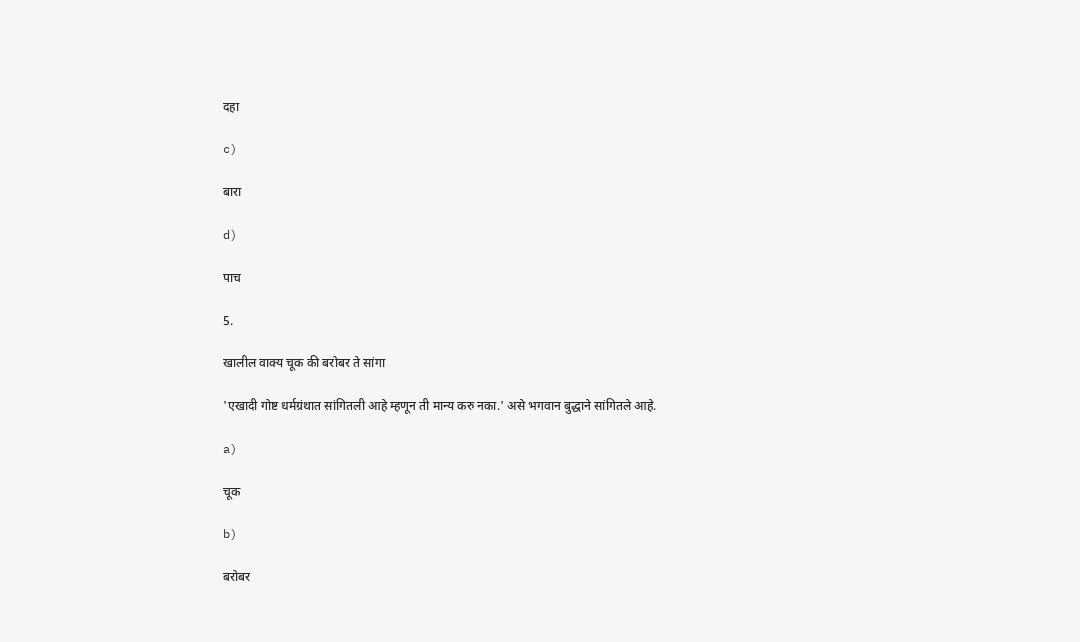दहा

c)

बारा

d)

पाच

5.

खालील वाक्य चूक की बरोबर ते सांगा

'एखादी गोष्ट धर्मग्रंथात सांगितली आहे म्हणून ती मान्य करु नका.' असे भगवान बुद्धाने सांगितले आहे.

a)

चूक

b)

बरोबर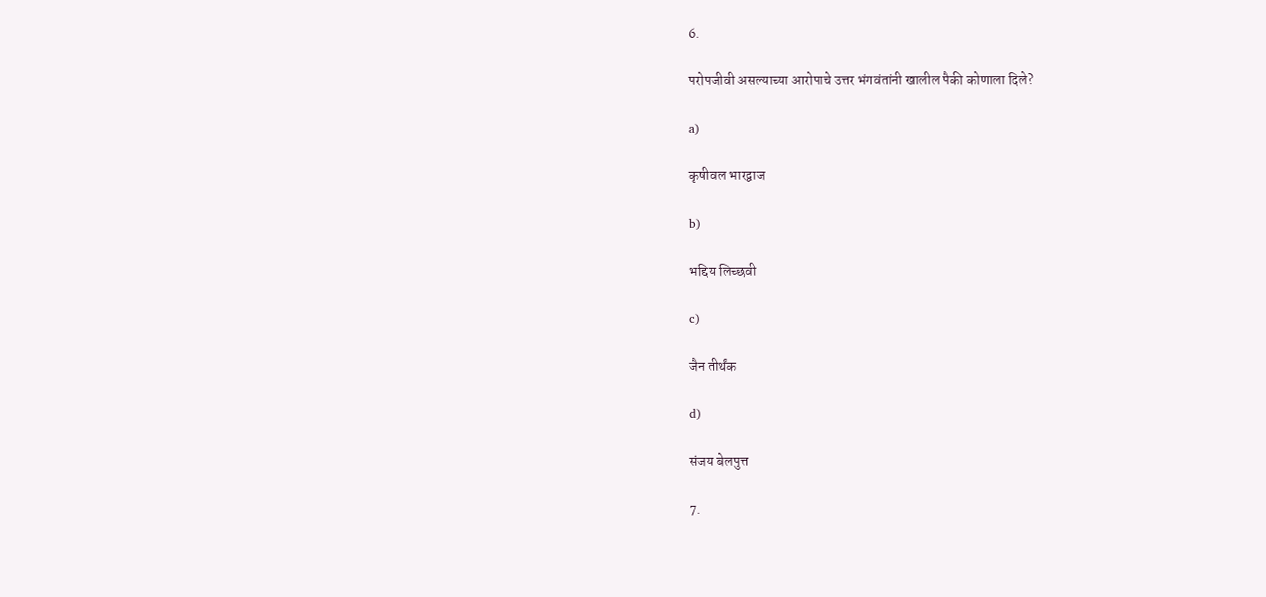6.

परोपजीवी असल्याच्या आरोपाचे उत्तर भंगवंतांनी खालील पैकी कोणाला दिले?

a)

कृषीवल भारद्वाज

b)

भद्दिय लिच्छवी

c)

जैन तीर्थंक

d)

संजय बेलपुत्त

7.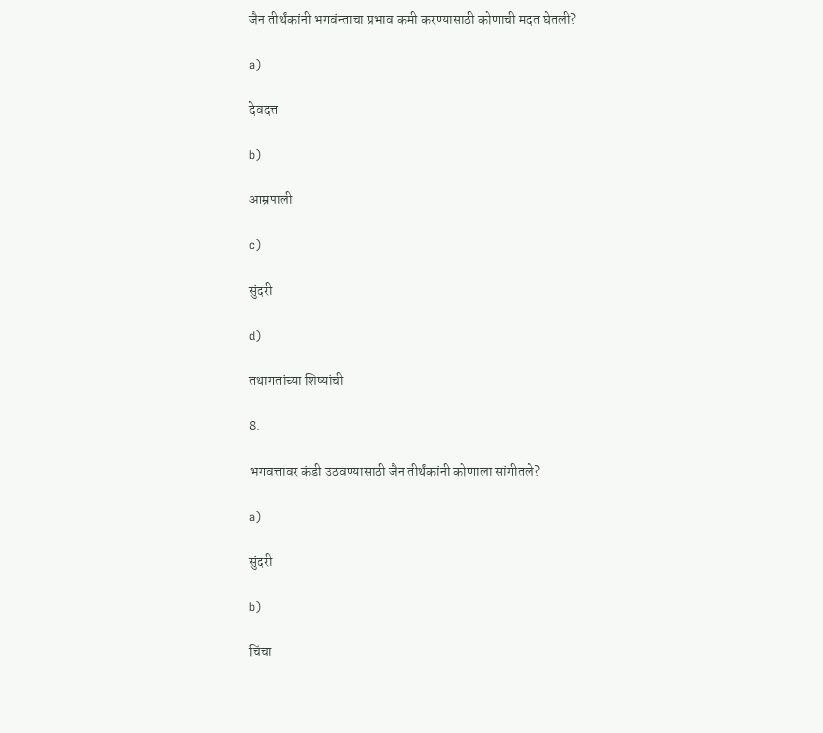जैन तीर्थंकांनी भगवंन्ताचा प्रभाव कमी करण्यासाठी कोणाची मदत घेतली?

a)

देवदत्त

b)

आम्रपाली

c)

सुंदरी

d)

तथागतांच्या शिष्यांची

8.

भगवत्तावर कंडी उठवण्यासाठी जैन तीर्थंकांनी कोणाला सांगीतले?

a)

सुंदरी

b)

चिंचा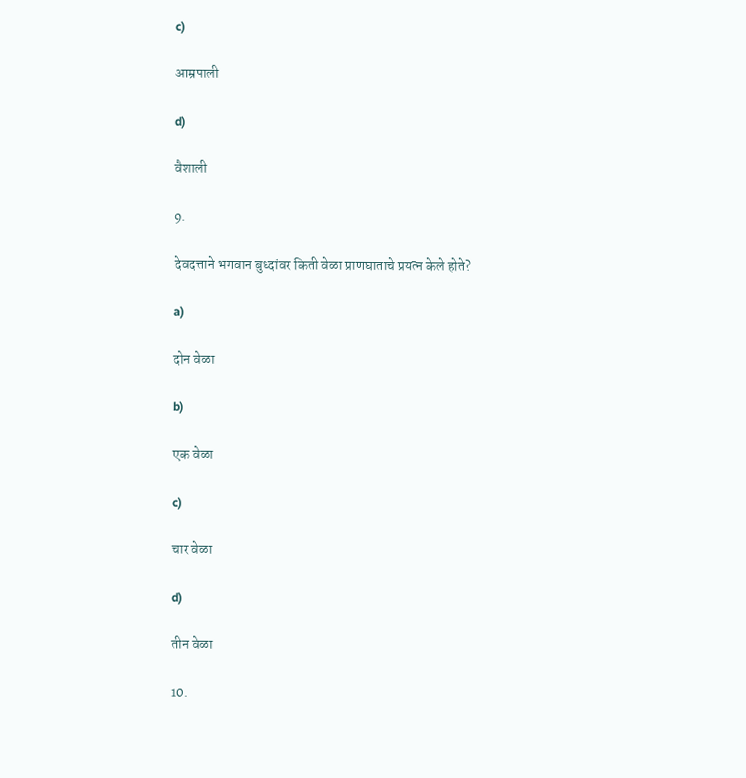c)

आम्रपाली

d)

वैशाली

9.

देवदत्ताने भगवान बुध्दांवर किती वेळा प्राणघाताचे प्रयत्न केले होते?

a)

दोन वेळा

b)

एक वेळा

c)

चार वेळा

d)

तीन वेळा

10.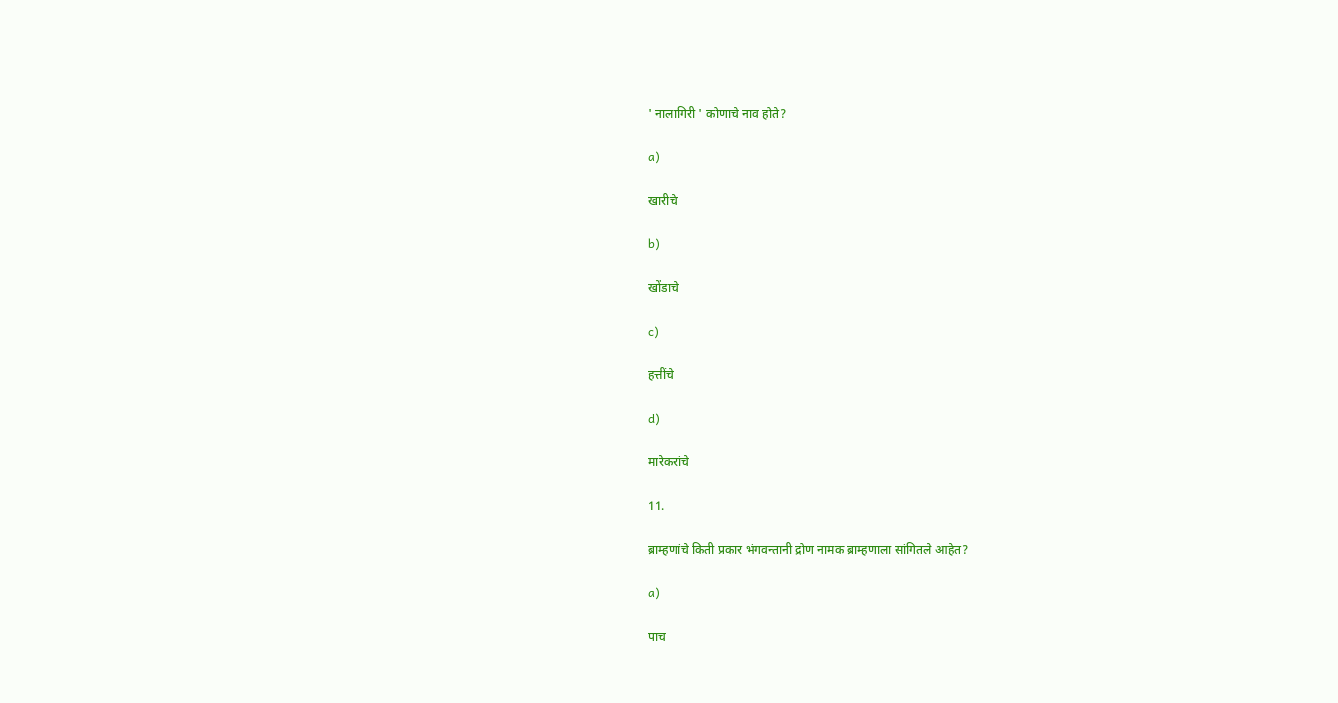' नालागिरी ' कोणाचे नाव होते?

a)

खारीचे

b)

खोंडाचे

c)

हत्तींचे

d)

मारेकरांचे

11.

ब्राम्हणांचे किती प्रकार भंगवन्तानी द्रोण नामक ब्राम्हणाला सांगितले आहेत?

a)

पाच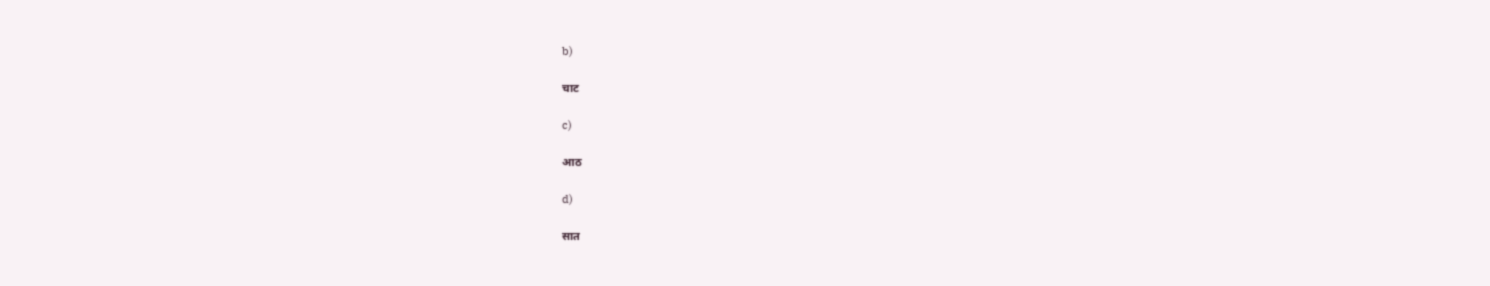b)

चाट

c)

आठ

d)

सात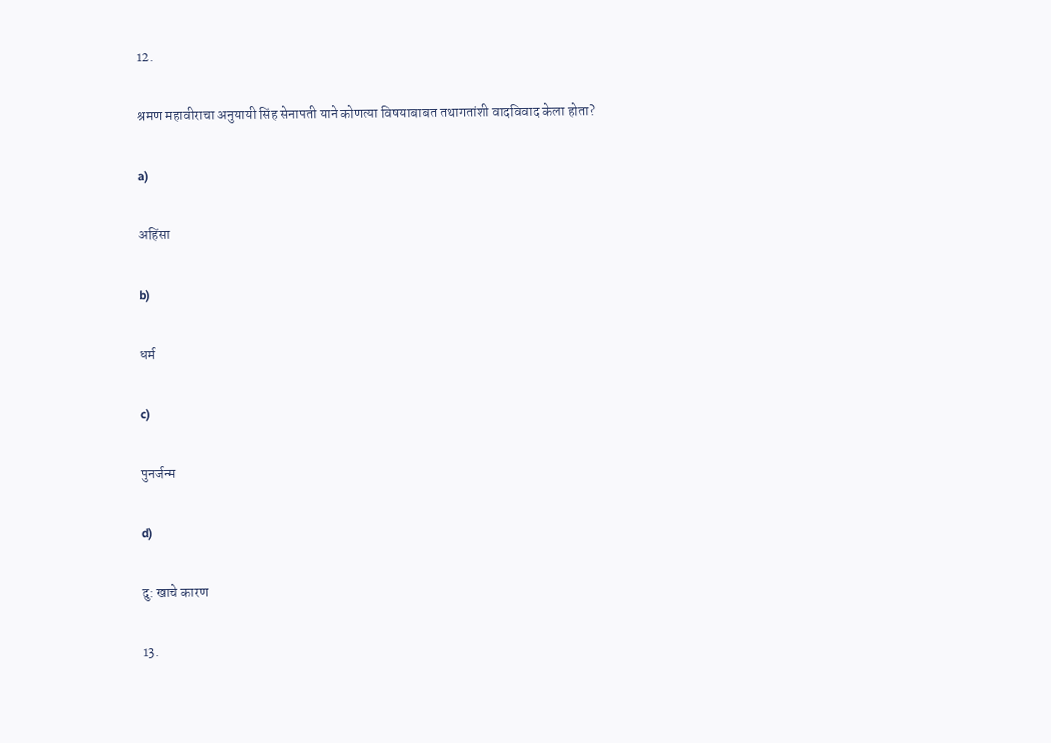12.

श्रमण महावीराचा अनुयायी सिंह सेनापती याने कोणत्या विषयाबाबत तथागतांशी वादविवाद केला होता?

a)

अहिंसा

b)

धर्म

c)

पुनर्जन्म

d)

दु: खाचे कारण

13.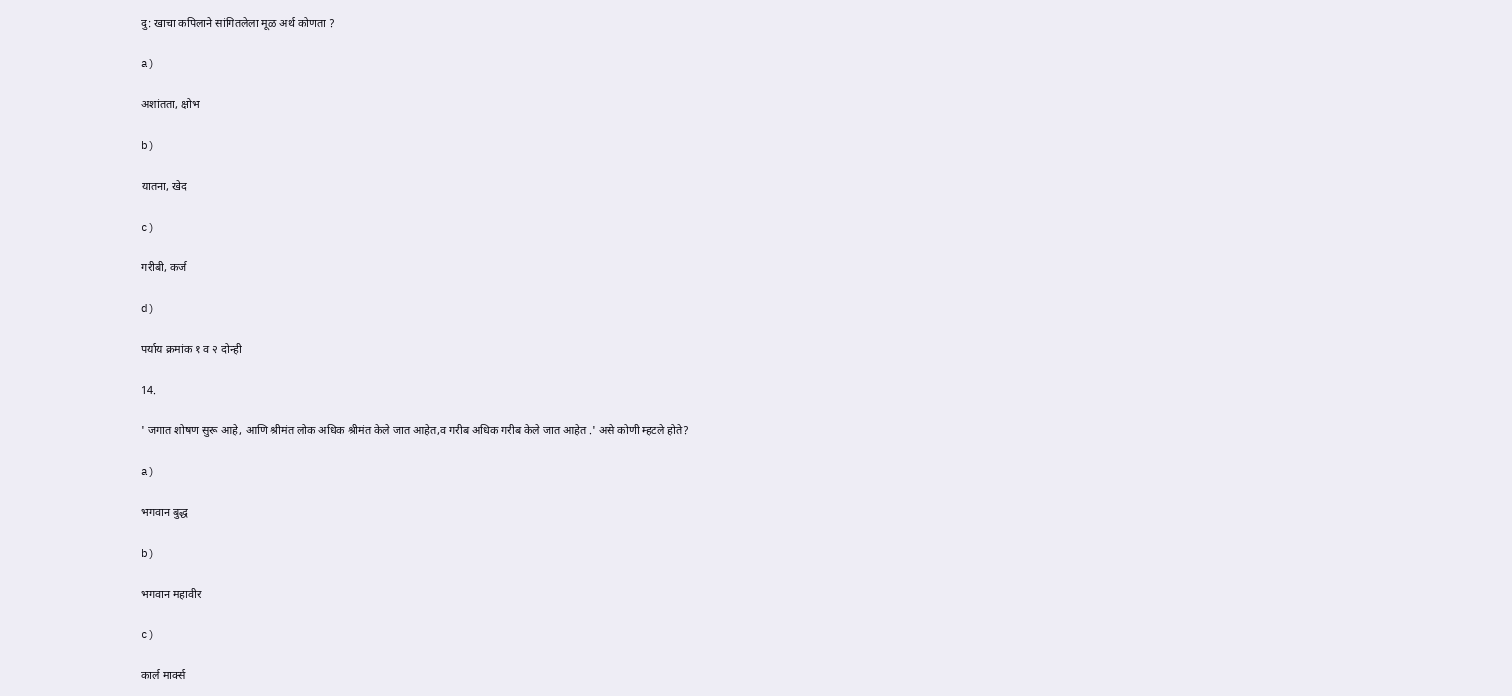दु: खाचा कपिलाने सांगितलेला मूळ अर्थ कोणता ?

a)

अशांतता, क्षोभ

b)

यातना, खेद

c)

गरीबी, कर्ज

d)

पर्याय क्रमांक १ व २ दोन्ही

14.

' जगात शोषण सुरू आहे, आणि श्रीमंत लोक अधिक श्रीमंत केले जात आहेत,व गरीब अधिक गरीब केले जात आहेत .' असे कोणी म्हटले होते?

a)

भगवान बुद्ध

b)

भगवान महावीर

c)

कार्ल मार्क्स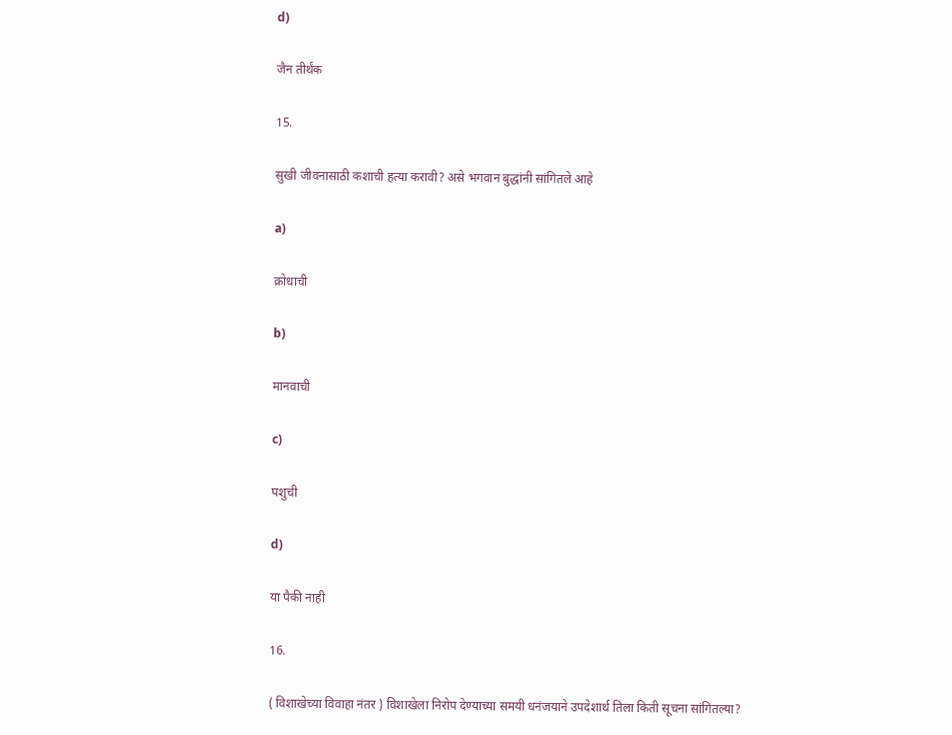d)

जैन तीर्थंक

15.

सुखी जीवनासाठी कशाची हत्या करावी? असे भगवान बुद्धांनी सांगितले आहे

a)

क्रोधाची

b)

मानवाची

c)

पशुची

d)

या पैकी नाही

16.

( विशाखेच्या विवाहा नंतर ) विशाखेला निरोप देण्याच्या समयी धनंजयाने उपदेशार्थ तिला किती सूचना सांगितल्या?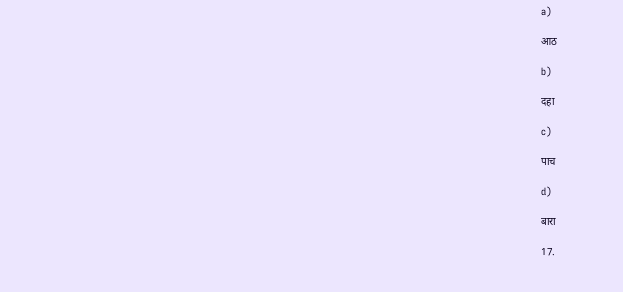a)

आठ

b)

दहा

c)

पाच

d)

बारा

17.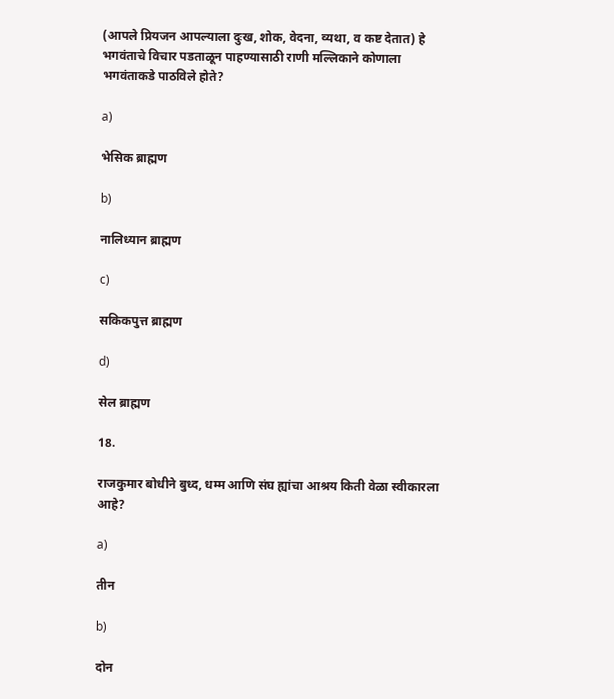(आपले प्रियजन आपल्याला दुःख, शोक, वेदना, व्यथा, व कष्ट देतात) हे भगवंताचे विचार पडताळून पाहण्यासाठी राणी मल्लिकाने कोणाला भगवंताकडे पाठविले होते?

a)

भेसिक ब्राह्मण

b)

नालिध्यान ब्राह्मण

c)

सकिकपुत्त ब्राह्मण

d)

सेल ब्राह्मण

18.

राजकुमार बोधीने बुध्द, धम्म आणि संघ ह्यांचा आश्रय किती वेळा स्वीकारला आहे?

a)

तीन

b)

दोन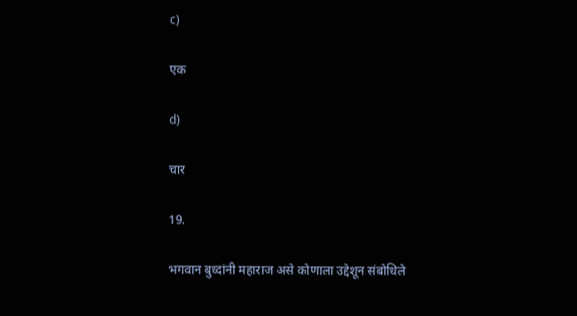c)

एक

d)

चार

19.

भगवान बुध्दांनी महाराज असे कोणाला उद्देशून संबोधिले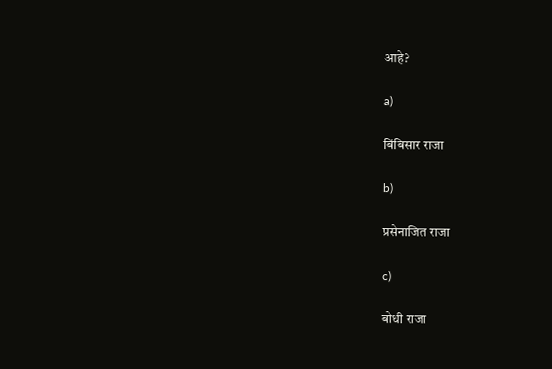आहे?

a)

बिंबिसार राजा

b)

प्रसेनाजित राजा

c)

बोधी राजा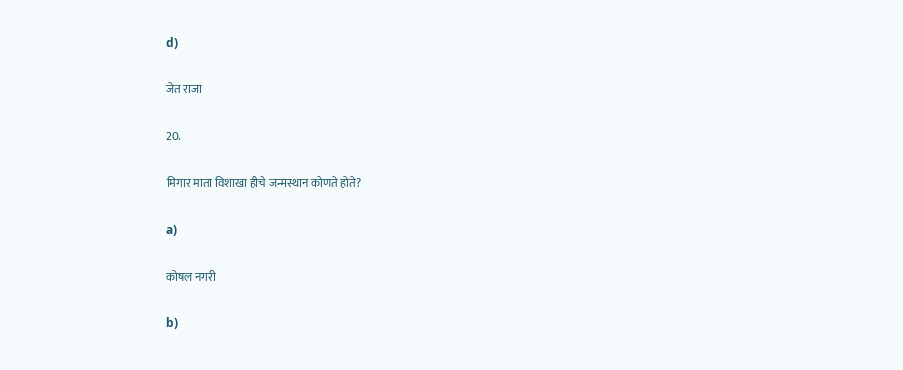d)

जेत राजा

20.

मिगार माता विशाखा हीचे जन्मस्थान कोणते होते?

a)

कोषल नगरी

b)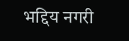भद्दिय नगरी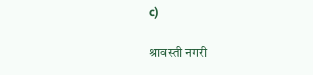c)

श्रावस्ती नगरी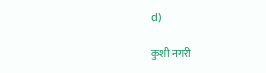d)

कुशी नगरी